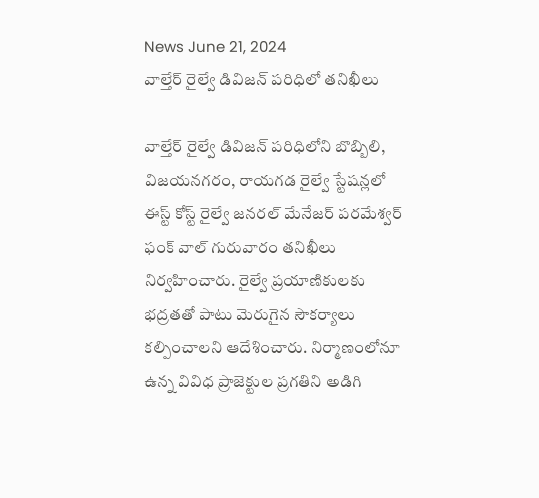News June 21, 2024
వాల్తేర్ రైల్వే డివిజన్ పరిధిలో తనిఖీలు

వాల్తేర్ రైల్వే డివిజన్ పరిధిలోని బొబ్బిలి, విజయనగరం, రాయగడ రైల్వే స్టేషన్లలో ఈస్ట్ కోస్ట్ రైల్వే జనరల్ మేనేజర్ పరమేశ్వర్ ఫంక్ వాల్ గురువారం తనిఖీలు నిర్వహించారు. రైల్వే ప్రయాణికులకు భద్రతతో పాటు మెరుగైన సౌకర్యాలు కల్పించాలని ఆదేశించారు. నిర్మాణంలోనూ ఉన్న వివిధ ప్రాజెక్టుల ప్రగతిని అడిగి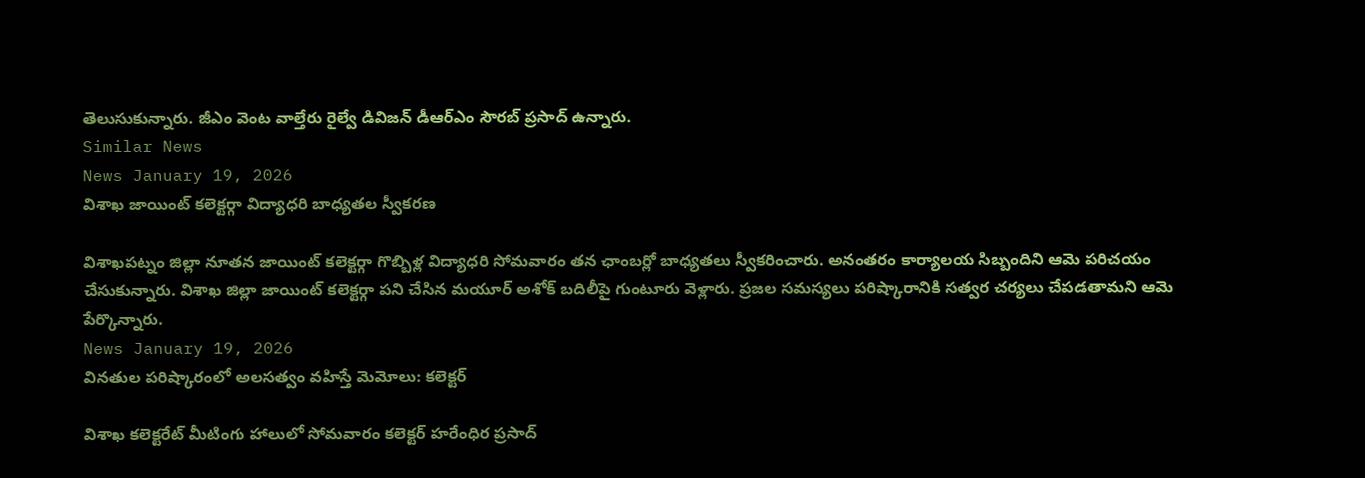తెలుసుకున్నారు. జీఎం వెంట వాల్తేరు రైల్వే డివిజన్ డీఆర్ఎం సౌరబ్ ప్రసాద్ ఉన్నారు.
Similar News
News January 19, 2026
విశాఖ జాయింట్ కలెక్టర్గా విద్యాధరి బాధ్యతల స్వీకరణ

విశాఖపట్నం జిల్లా నూతన జాయింట్ కలెక్టర్గా గొబ్బిళ్ల విద్యాధరి సోమవారం తన ఛాంబర్లో బాధ్యతలు స్వీకరించారు. అనంతరం కార్యాలయ సిబ్బందిని ఆమె పరిచయం చేసుకున్నారు. విశాఖ జిల్లా జాయింట్ కలెక్టర్గా పని చేసిన మయూర్ అశోక్ బదిలీపై గుంటూరు వెళ్లారు. ప్రజల సమస్యలు పరిష్కారానికి సత్వర చర్యలు చేపడతామని ఆమె పేర్కొన్నారు.
News January 19, 2026
వినతుల పరిష్కారంలో అలసత్వం వహిస్తే మెమోలు: కలెక్టర్

విశాఖ కలెక్టరేట్ మీటింగు హాలులో సోమవారం కలెక్టర్ హరేంధిర ప్రసాద్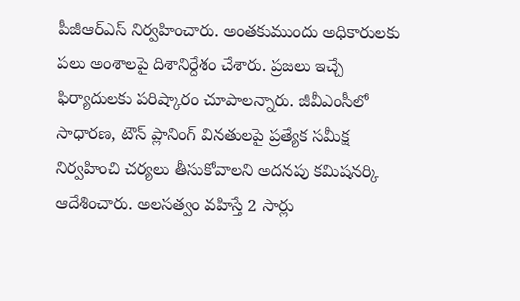పీజీఆర్ఎస్ నిర్వహించారు. అంతకుముందు అధికారులకు పలు అంశాలపై దిశానిర్దేశం చేశారు. ప్రజలు ఇచ్చే ఫిర్యాదులకు పరిష్కారం చూపాలన్నారు. జీవీఎంసీలో సాధారణ, టౌన్ ప్లానింగ్ వినతులపై ప్రత్యేక సమీక్ష నిర్వహించి చర్యలు తీసుకోవాలని అదనపు కమిషనర్కి ఆదేశించారు. అలసత్వం వహిస్తే 2 సార్లు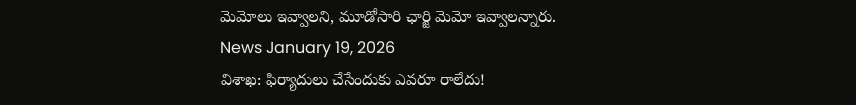మెమోలు ఇవ్వాలని, మూడోసారి ఛార్జి మెమో ఇవ్వాలన్నారు.
News January 19, 2026
విశాఖ: ఫిర్యాదులు చేసేందుకు ఎవరూ రాలేదు!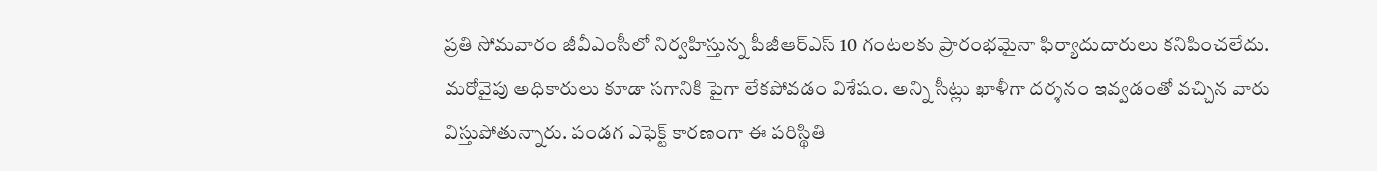ప్రతి సోమవారం జీవీఎంసీలో నిర్వహిస్తున్న పీజీఆర్ఎస్ 10 గంటలకు ప్రారంభమైనా ఫిర్యాదుదారులు కనిపించలేదు. మరోవైపు అధికారులు కూడా సగానికి పైగా లేకపోవడం విశేషం. అన్ని సీట్లు ఖాళీగా దర్శనం ఇవ్వడంతో వచ్చిన వారు విస్తుపోతున్నారు. పండగ ఎఫెక్ట్ కారణంగా ఈ పరిస్థితి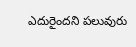ఎదురైందని పలువురు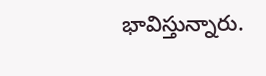భావిస్తున్నారు.